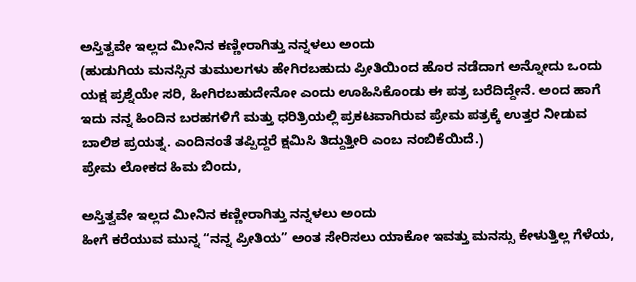ಅಸ್ತಿತ್ವವೇ ಇಲ್ಲದ ಮೀನಿನ ಕಣ್ಣೀರಾಗಿತ್ತು ನನ್ನಳಲು ಅಂದು
(ಹುಡುಗಿಯ ಮನಸ್ಸಿನ ತುಮುಲಗಳು ಹೇಗಿರಬಹುದು ಪ್ರೀತಿಯಿಂದ ಹೊರ ನಡೆದಾಗ ಅನ್ನೋದು ಒಂದು ಯಕ್ಷ ಪ್ರಶ್ನೆಯೇ ಸರಿ, ಹೀಗಿರಬಹುದೇನೋ ಎಂದು ಊಹಿಸಿಕೊಂಡು ಈ ಪತ್ರ ಬರೆದಿದ್ದೇನೆ. ಅಂದ ಹಾಗೆ ಇದು ನನ್ನ ಹಿಂದಿನ ಬರಹಗಳಿಗೆ ಮತ್ತು ಧರಿತ್ರಿಯಲ್ಲಿ ಪ್ರಕಟವಾಗಿರುವ ಪ್ರೇಮ ಪತ್ರಕ್ಕೆ ಉತ್ತರ ನೀಡುವ ಬಾಲಿಶ ಪ್ರಯತ್ನ. ಎಂದಿನಂತೆ ತಪ್ಪಿದ್ದರೆ ಕ್ಷಮಿಸಿ ತಿದ್ದುತ್ತೀರಿ ಎಂಬ ನಂಬಿಕೆಯಿದೆ.)
ಪ್ರೇಮ ಲೋಕದ ಹಿಮ ಬಿಂದು,

ಅಸ್ತಿತ್ವವೇ ಇಲ್ಲದ ಮೀನಿನ ಕಣ್ಣೀರಾಗಿತ್ತು ನನ್ನಳಲು ಅಂದು
ಹೀಗೆ ಕರೆಯುವ ಮುನ್ನ “ನನ್ನ ಪ್ರೀತಿಯ” ಅಂತ ಸೇರಿಸಲು ಯಾಕೋ ಇವತ್ತು ಮನಸ್ಸು ಕೇಳುತ್ತಿಲ್ಲ ಗೆಳೆಯ,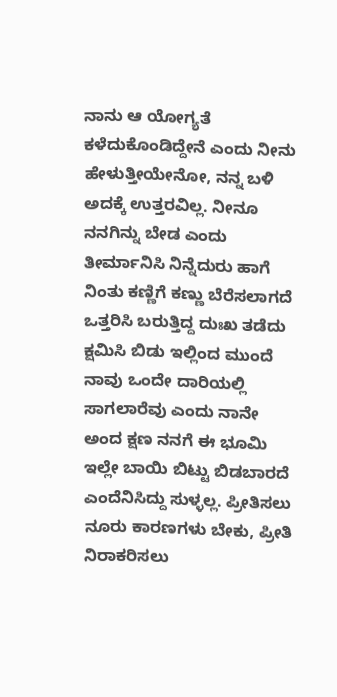ನಾನು ಆ ಯೋಗ್ಯತೆ ಕಳೆದುಕೊಂಡಿದ್ದೇನೆ ಎಂದು ನೀನು ಹೇಳುತ್ತೀಯೇನೋ, ನನ್ನ ಬಳಿ ಅದಕ್ಕೆ ಉತ್ತರವಿಲ್ಲ. ನೀನೂ ನನಗಿನ್ನು ಬೇಡ ಎಂದು ತೀರ್ಮಾನಿಸಿ ನಿನ್ನೆದುರು ಹಾಗೆ ನಿಂತು ಕಣ್ಣಿಗೆ ಕಣ್ಣು ಬೆರೆಸಲಾಗದೆ ಒತ್ತರಿಸಿ ಬರುತ್ತಿದ್ದ ದುಃಖ ತಡೆದು ಕ್ಷಮಿಸಿ ಬಿಡು ಇಲ್ಲಿಂದ ಮುಂದೆ ನಾವು ಒಂದೇ ದಾರಿಯಲ್ಲಿ ಸಾಗಲಾರೆವು ಎಂದು ನಾನೇ ಅಂದ ಕ್ಷಣ ನನಗೆ ಈ ಭೂಮಿ ಇಲ್ಲೇ ಬಾಯಿ ಬಿಟ್ಟು ಬಿಡಬಾರದೆ ಎಂದೆನಿಸಿದ್ದು ಸುಳ್ಳಲ್ಲ. ಪ್ರೀತಿಸಲು ನೂರು ಕಾರಣಗಳು ಬೇಕು, ಪ್ರೀತಿ ನಿರಾಕರಿಸಲು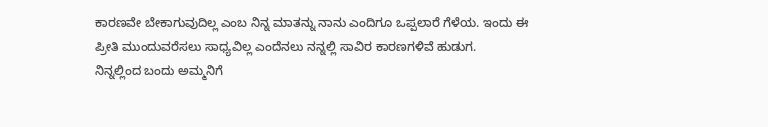ಕಾರಣವೇ ಬೇಕಾಗುವುದಿಲ್ಲ ಎಂಬ ನಿನ್ನ ಮಾತನ್ನು ನಾನು ಎಂದಿಗೂ ಒಪ್ಪಲಾರೆ ಗೆಳೆಯ. ಇಂದು ಈ ಪ್ರೀತಿ ಮುಂದುವರೆಸಲು ಸಾಧ್ಯವಿಲ್ಲ ಎಂದೆನಲು ನನ್ನಲ್ಲಿ ಸಾವಿರ ಕಾರಣಗಳಿವೆ ಹುಡುಗ.
ನಿನ್ನಲ್ಲಿಂದ ಬಂದು ಅಮ್ಮನಿಗೆ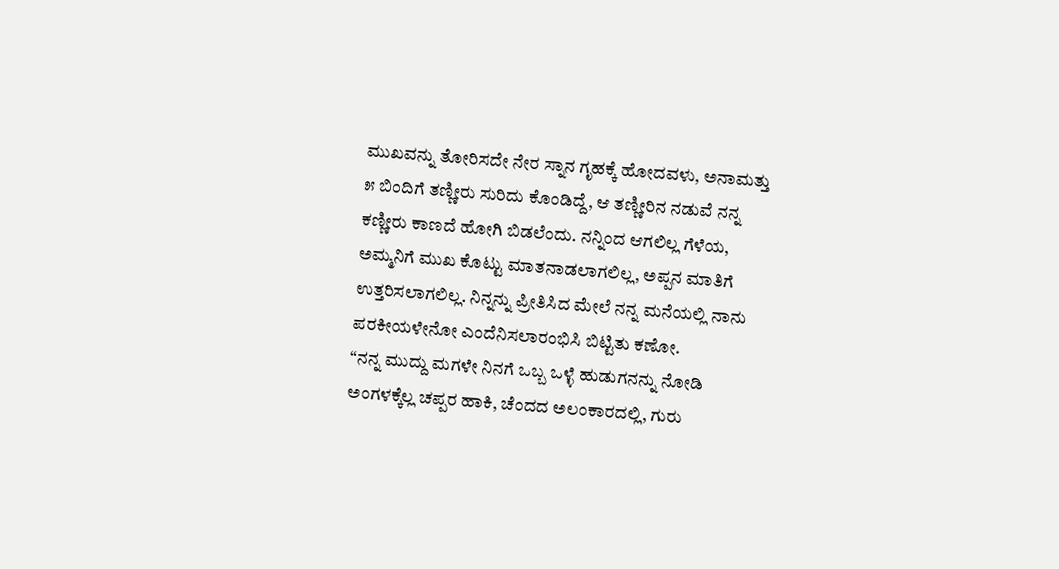ಮುಖವನ್ನು ತೋರಿಸದೇ ನೇರ ಸ್ನಾನ ಗೃಹಕ್ಕೆ ಹೋದವಳು, ಅನಾಮತ್ತು ೫ ಬಿಂದಿಗೆ ತಣ್ಣೀರು ಸುರಿದು ಕೊಂಡಿದ್ದೆ, ಆ ತಣ್ಣೀರಿನ ನಡುವೆ ನನ್ನ ಕಣ್ಣೀರು ಕಾಣದೆ ಹೋಗಿ ಬಿಡಲೆಂದು. ನನ್ನಿಂದ ಆಗಲಿಲ್ಲ ಗೆಳೆಯ, ಅಮ್ಮನಿಗೆ ಮುಖ ಕೊಟ್ಟು ಮಾತನಾಡಲಾಗಲಿಲ್ಲ, ಅಪ್ಪನ ಮಾತಿಗೆ ಉತ್ತರಿಸಲಾಗಲಿಲ್ಲ. ನಿನ್ನನ್ನು ಪ್ರೀತಿಸಿದ ಮೇಲೆ ನನ್ನ ಮನೆಯಲ್ಲಿ ನಾನು ಪರಕೀಯಳೇನೋ ಎಂದೆನಿಸಲಾರಂಭಿಸಿ ಬಿಟ್ಟಿತು ಕಣೋ.
“ನನ್ನ ಮುದ್ದು ಮಗಳೇ ನಿನಗೆ ಒಬ್ಬ ಒಳ್ಳೆ ಹುಡುಗನನ್ನು ನೋಡಿ ಅಂಗಳಕ್ಕೆಲ್ಲ ಚಪ್ಪರ ಹಾಕಿ, ಚೆಂದದ ಅಲಂಕಾರದಲ್ಲಿ, ಗುರು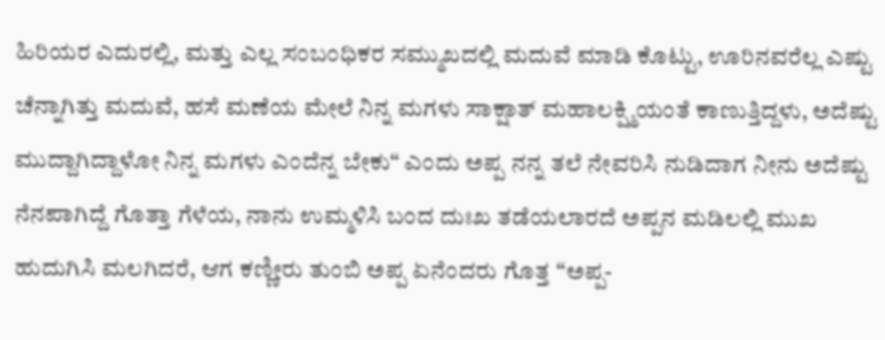ಹಿರಿಯರ ಎದುರಲ್ಲಿ, ಮತ್ತು ಎಲ್ಲ ಸಂಬಂಧಿಕರ ಸಮ್ಮುಖದಲ್ಲಿ ಮದುವೆ ಮಾಡಿ ಕೊಟ್ಟು, ಊರಿನವರೆಲ್ಲ ಎಷ್ಟು ಚೆನ್ನಾಗಿತ್ತು ಮದುವೆ, ಹಸೆ ಮಣೆಯ ಮೇಲೆ ನಿನ್ನ ಮಗಳು ಸಾಕ್ಷಾತ್ ಮಹಾಲಕ್ಷ್ಮಿಯಂತೆ ಕಾಣುತ್ತಿದ್ದಳು, ಅದೆಷ್ಟು ಮುದ್ದಾಗಿದ್ದಾಳೋ ನಿನ್ನ ಮಗಳು ಎಂದೆನ್ನ ಬೇಕು“ ಎಂದು ಅಪ್ಪ ನನ್ನ ತಲೆ ನೇವರಿಸಿ ನುಡಿದಾಗ ನೀನು ಅದೆಷ್ಟು ನೆನಪಾಗಿದ್ದೆ ಗೊತ್ತಾ ಗೆಳೆಯ, ನಾನು ಉಮ್ಮಳಿಸಿ ಬಂದ ದುಃಖ ತಡೆಯಲಾರದೆ ಅಪ್ಪನ ಮಡಿಲಲ್ಲಿ ಮುಖ ಹುದುಗಿಸಿ ಮಲಗಿದರೆ, ಆಗ ಕಣ್ಣೀರು ತುಂಬಿ ಅಪ್ಪ ಏನೆಂದರು ಗೊತ್ತ “ಅಪ್ಪ-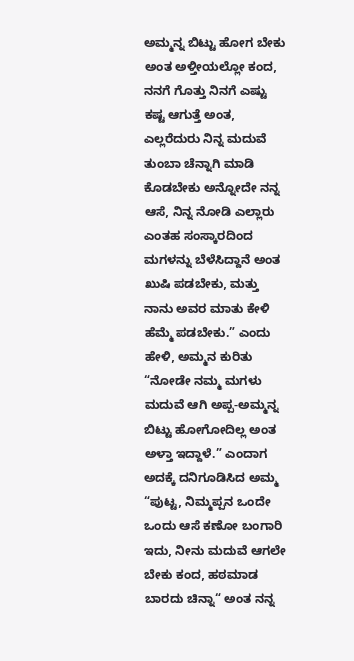ಅಮ್ಮನ್ನ ಬಿಟ್ಟು ಹೋಗ ಬೇಕು ಅಂತ ಅಳ್ತೀಯಲ್ಲೋ ಕಂದ, ನನಗೆ ಗೊತ್ತು ನಿನಗೆ ಎಷ್ಟು ಕಷ್ಟ ಆಗುತ್ತೆ ಅಂತ, ಎಲ್ಲರೆದುರು ನಿನ್ನ ಮದುವೆ ತುಂಬಾ ಚೆನ್ನಾಗಿ ಮಾಡಿ ಕೊಡಬೇಕು ಅನ್ನೋದೇ ನನ್ನ ಆಸೆ, ನಿನ್ನ ನೋಡಿ ಎಲ್ಲಾರು ಎಂತಹ ಸಂಸ್ಕಾರದಿಂದ ಮಗಳನ್ನು ಬೆಳೆಸಿದ್ದಾನೆ ಅಂತ ಖುಷಿ ಪಡಬೇಕು, ಮತ್ತು ನಾನು ಅವರ ಮಾತು ಕೇಳಿ ಹೆಮ್ಮೆ ಪಡಬೇಕು.” ಎಂದು ಹೇಳಿ, ಅಮ್ಮನ ಕುರಿತು “ನೋಡೇ ನಮ್ಮ ಮಗಳು ಮದುವೆ ಆಗಿ ಅಪ್ಪ-ಅಮ್ಮನ್ನ ಬಿಟ್ಟು ಹೋಗೋದಿಲ್ಲ ಅಂತ ಅಳ್ತಾ ಇದ್ದಾಳೆ.” ಎಂದಾಗ ಅದಕ್ಕೆ ದನಿಗೂಡಿಸಿದ ಅಮ್ಮ “ಪುಟ್ಟ, ನಿಮ್ಮಪ್ಪನ ಒಂದೇ ಒಂದು ಆಸೆ ಕಣೋ ಬಂಗಾರಿ ಇದು, ನೀನು ಮದುವೆ ಆಗಲೇ ಬೇಕು ಕಂದ, ಹಠಮಾಡ ಬಾರದು ಚಿನ್ನಾ“ ಅಂತ ನನ್ನ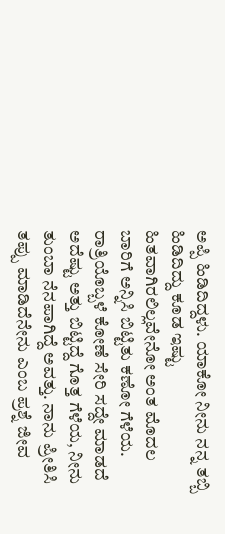ಅಪ್ಪಿ ಹಿಡಿದಿದ್ದಳು. ಯಾಕೋ ನೀನು ನನ್ನ ತಬ್ಬಿ ಹಿಡಿದಿದ್ದು ಕೂಡ ಇಷ್ಟು ಹಿತವಾಗಿರಲಿಲ್ಲವೇನೋ ಅಂತ ಮೊದಲ ಬಾರಿಗೆ ಅನ್ನಿಸಿ ಬಿಟ್ಟಿತು ಕಣೋ ಗೆಳೆಯ.
ರಾತ್ರಿಯೊಬ್ಬಳೆ ಕೋಣೆ ಸೇರಿ ಸದ್ದೇ ಮಾಡದೆ ಅದೆಷ್ಟು ಅತ್ತು ಬಿಟ್ಟಿದ್ದೆ ಗೊತ್ತ ಗೆಳೆಯ, ನೀನು ತುಂಬಾ ನೆನಪಾಗಿದ್ದೆ ಅವತ್ತು. ನಾನು ಪ್ರೀತಿಸಿ ತಪ್ಪು ಮಾಡಿದೆನೇನು ಎಂಬ ಪ್ರಶ್ನೆ ಜೀವ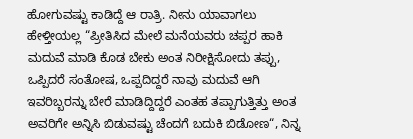ಹೋಗುವಷ್ಟು ಕಾಡಿದ್ದೆ ಆ ರಾತ್ರಿ. ನೀನು ಯಾವಾಗಲು ಹೇಳ್ತೀಯಲ್ಲ “ಪ್ರೀತಿಸಿದ ಮೇಲೆ ಮನೆಯವರು ಚಪ್ಪರ ಹಾಕಿ ಮದುವೆ ಮಾಡಿ ಕೊಡ ಬೇಕು ಅಂತ ನಿರೀಕ್ಷಿಸೋದು ತಪ್ಪು, ಒಪ್ಪಿದರೆ ಸಂತೋಷ, ಒಪ್ಪದಿದ್ದರೆ ನಾವು ಮದುವೆ ಆಗಿ ಇವರಿಬ್ಬರನ್ನು ಬೇರೆ ಮಾಡಿದ್ದಿದ್ದರೆ ಎಂತಹ ತಪ್ಪಾಗುತ್ತಿತ್ತು ಅಂತ ಅವರಿಗೇ ಅನ್ನಿಸಿ ಬಿಡುವಷ್ಟು ಚೆಂದಗೆ ಬದುಕಿ ಬಿಡೋಣ“, ನಿನ್ನ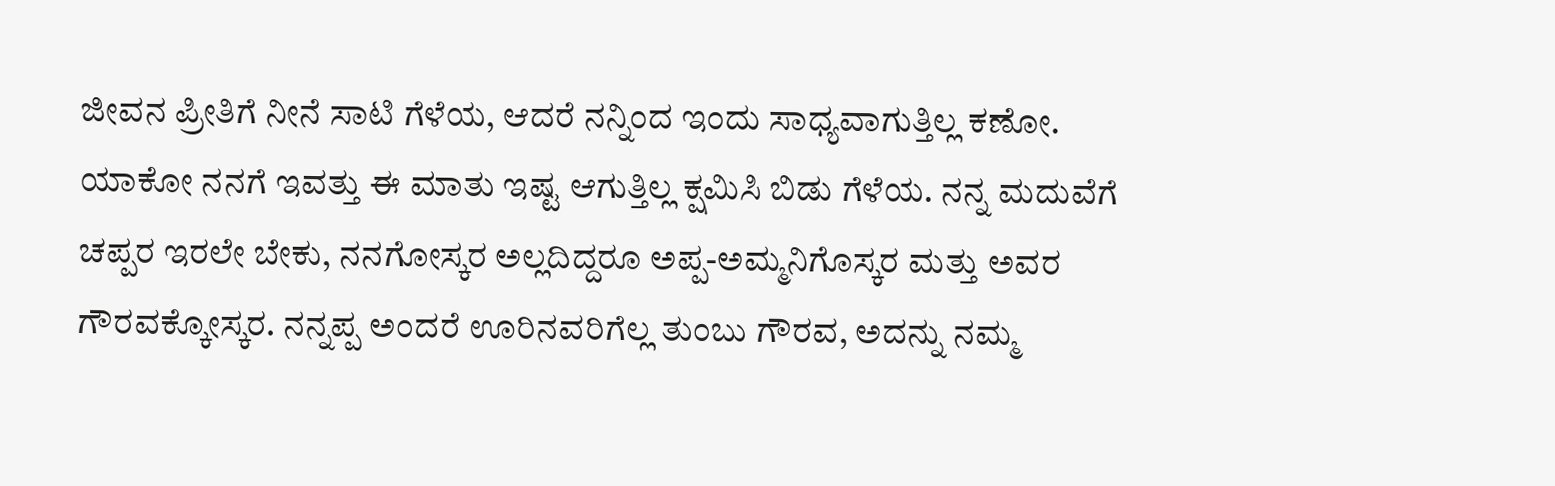ಜೀವನ ಪ್ರೀತಿಗೆ ನೀನೆ ಸಾಟಿ ಗೆಳೆಯ, ಆದರೆ ನನ್ನಿಂದ ಇಂದು ಸಾಧ್ಯವಾಗುತ್ತಿಲ್ಲ ಕಣೋ. ಯಾಕೋ ನನಗೆ ಇವತ್ತು ಈ ಮಾತು ಇಷ್ಟ ಆಗುತ್ತಿಲ್ಲ ಕ್ಷಮಿಸಿ ಬಿಡು ಗೆಳೆಯ. ನನ್ನ ಮದುವೆಗೆ ಚಪ್ಪರ ಇರಲೇ ಬೇಕು, ನನಗೋಸ್ಕರ ಅಲ್ಲದಿದ್ದರೂ ಅಪ್ಪ-ಅಮ್ಮನಿಗೊಸ್ಕರ ಮತ್ತು ಅವರ ಗೌರವಕ್ಕೋಸ್ಕರ. ನನ್ನಪ್ಪ ಅಂದರೆ ಊರಿನವರಿಗೆಲ್ಲ ತುಂಬು ಗೌರವ, ಅದನ್ನು ನಮ್ಮ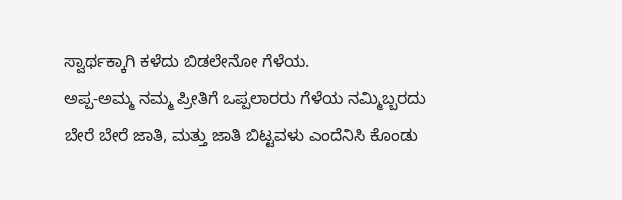ಸ್ವಾರ್ಥಕ್ಕಾಗಿ ಕಳೆದು ಬಿಡಲೇನೋ ಗೆಳೆಯ.
ಅಪ್ಪ-ಅಮ್ಮ ನಮ್ಮ ಪ್ರೀತಿಗೆ ಒಪ್ಪಲಾರರು ಗೆಳೆಯ ನಮ್ಮಿಬ್ಬರದು ಬೇರೆ ಬೇರೆ ಜಾತಿ, ಮತ್ತು ಜಾತಿ ಬಿಟ್ಟವಳು ಎಂದೆನಿಸಿ ಕೊಂಡು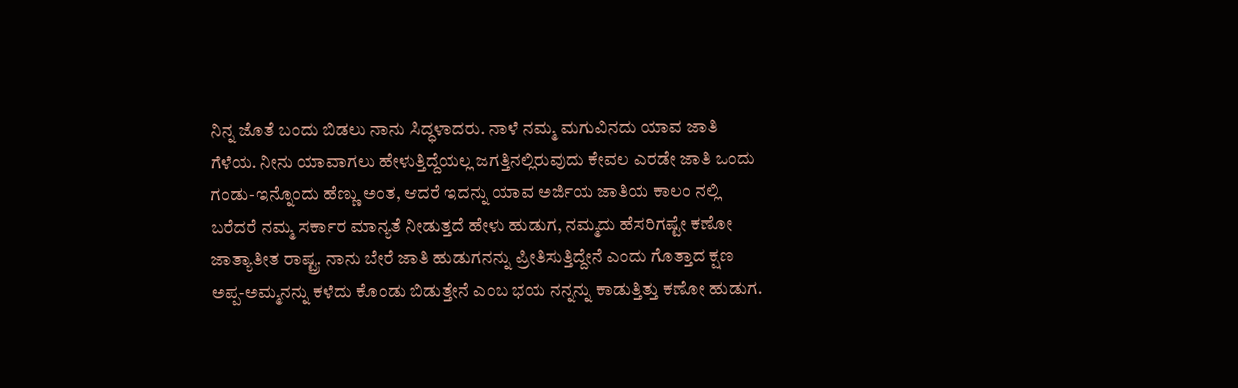ನಿನ್ನ ಜೊತೆ ಬಂದು ಬಿಡಲು ನಾನು ಸಿದ್ಧಳಾದರು. ನಾಳೆ ನಮ್ಮ ಮಗುವಿನದು ಯಾವ ಜಾತಿ ಗೆಳೆಯ. ನೀನು ಯಾವಾಗಲು ಹೇಳುತ್ತಿದ್ದೆಯಲ್ಲ ಜಗತ್ತಿನಲ್ಲಿರುವುದು ಕೇವಲ ಎರಡೇ ಜಾತಿ ಒಂದು ಗಂಡು-ಇನ್ನೊಂದು ಹೆಣ್ಣು ಅಂತ, ಆದರೆ ಇದನ್ನು ಯಾವ ಅರ್ಜಿಯ ಜಾತಿಯ ಕಾಲಂ ನಲ್ಲಿ ಬರೆದರೆ ನಮ್ಮ ಸರ್ಕಾರ ಮಾನ್ಯತೆ ನೀಡುತ್ತದೆ ಹೇಳು ಹುಡುಗ, ನಮ್ಮದು ಹೆಸರಿಗಷ್ಟೇ ಕಣೋ ಜಾತ್ಯಾತೀತ ರಾಷ್ಟ್ರ. ನಾನು ಬೇರೆ ಜಾತಿ ಹುಡುಗನನ್ನು ಪ್ರೀತಿಸುತ್ತಿದ್ದೇನೆ ಎಂದು ಗೊತ್ತಾದ ಕ್ಷಣ ಅಪ್ಪ-ಅಮ್ಮನನ್ನು ಕಳೆದು ಕೊಂಡು ಬಿಡುತ್ತೇನೆ ಎಂಬ ಭಯ ನನ್ನನ್ನು ಕಾಡುತ್ತಿತ್ತು ಕಣೋ ಹುಡುಗ.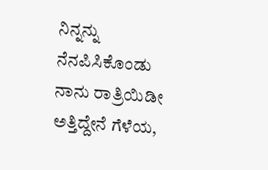ನಿನ್ನನ್ನು ನೆನಪಿಸಿಕೊಂಡು ನಾನು ರಾತ್ರಿಯಿಡೀ ಅತ್ತಿದ್ದೇನೆ ಗೆಳೆಯ,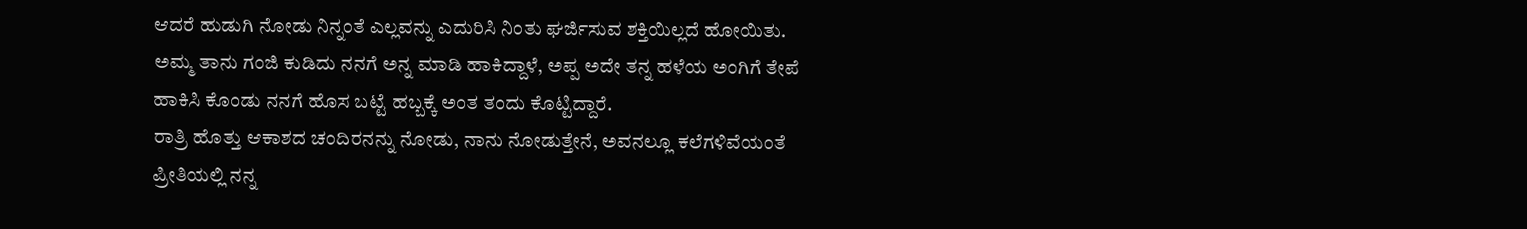ಆದರೆ ಹುಡುಗಿ ನೋಡು ನಿನ್ನಂತೆ ಎಲ್ಲವನ್ನು ಎದುರಿಸಿ ನಿಂತು ಘರ್ಜಿಸುವ ಶಕ್ತಿಯಿಲ್ಲದೆ ಹೋಯಿತು. ಅಮ್ಮ ತಾನು ಗಂಜಿ ಕುಡಿದು ನನಗೆ ಅನ್ನ ಮಾಡಿ ಹಾಕಿದ್ದಾಳೆ, ಅಪ್ಪ ಅದೇ ತನ್ನ ಹಳೆಯ ಅಂಗಿಗೆ ತೇಪೆ ಹಾಕಿಸಿ ಕೊಂಡು ನನಗೆ ಹೊಸ ಬಟ್ಟೆ ಹಬ್ಬಕ್ಕೆ ಅಂತ ತಂದು ಕೊಟ್ಟಿದ್ದಾರೆ.
ರಾತ್ರಿ ಹೊತ್ತು ಆಕಾಶದ ಚಂದಿರನನ್ನು ನೋಡು, ನಾನು ನೋಡುತ್ತೇನೆ, ಅವನಲ್ಲೂ ಕಲೆಗಳಿವೆಯಂತೆ ಪ್ರೀತಿಯಲ್ಲಿ ನನ್ನ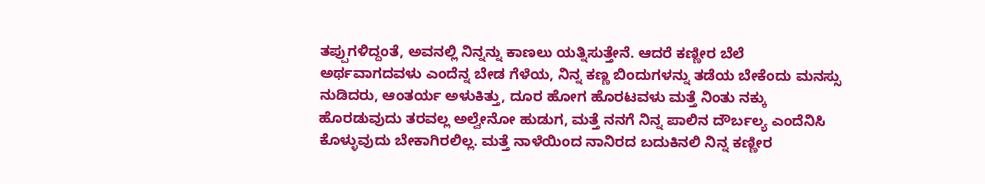ತಪ್ಪುಗಳಿದ್ದಂತೆ, ಅವನಲ್ಲಿ ನಿನ್ನನ್ನು ಕಾಣಲು ಯತ್ನಿಸುತ್ತೇನೆ. ಆದರೆ ಕಣ್ಣೀರ ಬೆಲೆ ಅರ್ಥವಾಗದವಳು ಎಂದೆನ್ನ ಬೇಡ ಗೆಳೆಯ, ನಿನ್ನ ಕಣ್ಣ ಬಿಂದುಗಳನ್ನು ತಡೆಯ ಬೇಕೆಂದು ಮನಸ್ಸು ನುಡಿದರು, ಆಂತರ್ಯ ಅಳುಕಿತ್ತು, ದೂರ ಹೋಗ ಹೊರಟವಳು ಮತ್ತೆ ನಿಂತು ನಕ್ಕು ಹೊರಡುವುದು ತರವಲ್ಲ ಅಲ್ವೇನೋ ಹುಡುಗ, ಮತ್ತೆ ನನಗೆ ನಿನ್ನ ಪಾಲಿನ ದೌರ್ಬಲ್ಯ ಎಂದೆನಿಸಿ ಕೊಳ್ಳುವುದು ಬೇಕಾಗಿರಲಿಲ್ಲ. ಮತ್ತೆ ನಾಳೆಯಿಂದ ನಾನಿರದ ಬದುಕಿನಲಿ ನಿನ್ನ ಕಣ್ಣೀರ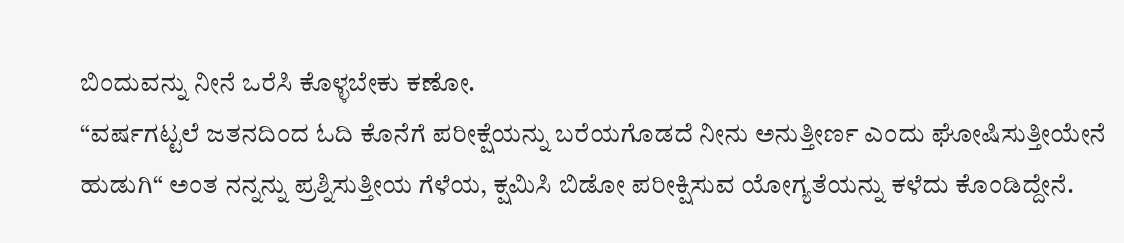ಬಿಂದುವನ್ನು ನೀನೆ ಒರೆಸಿ ಕೊಳ್ಳಬೇಕು ಕಣೋ.
“ವರ್ಷಗಟ್ಟಲೆ ಜತನದಿಂದ ಓದಿ ಕೊನೆಗೆ ಪರೀಕ್ಷೆಯನ್ನು ಬರೆಯಗೊಡದೆ ನೀನು ಅನುತ್ತೀರ್ಣ ಎಂದು ಘೋಷಿಸುತ್ತೀಯೇನೆ ಹುಡುಗಿ“ ಅಂತ ನನ್ನನ್ನು ಪ್ರಶ್ನಿಸುತ್ತೀಯ ಗೆಳೆಯ, ಕ್ಷಮಿಸಿ ಬಿಡೋ ಪರೀಕ್ಷಿಸುವ ಯೋಗ್ಯತೆಯನ್ನು ಕಳೆದು ಕೊಂಡಿದ್ದೇನೆ.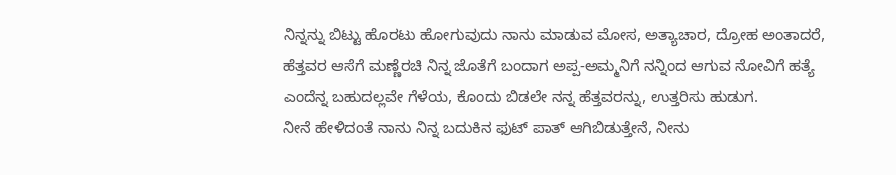ನಿನ್ನನ್ನು ಬಿಟ್ಟು ಹೊರಟು ಹೋಗುವುದು ನಾನು ಮಾಡುವ ಮೋಸ, ಅತ್ಯಾಚಾರ, ದ್ರೋಹ ಅಂತಾದರೆ, ಹೆತ್ತವರ ಆಸೆಗೆ ಮಣ್ಣೆರಚಿ ನಿನ್ನ ಜೊತೆಗೆ ಬಂದಾಗ ಅಪ್ಪ-ಅಮ್ಮನಿಗೆ ನನ್ನಿಂದ ಆಗುವ ನೋವಿಗೆ ಹತ್ಯೆ ಎಂದೆನ್ನ ಬಹುದಲ್ಲವೇ ಗೆಳೆಯ, ಕೊಂದು ಬಿಡಲೇ ನನ್ನ ಹೆತ್ತವರನ್ನು, ಉತ್ತರಿಸು ಹುಡುಗ.
ನೀನೆ ಹೇಳಿದಂತೆ ನಾನು ನಿನ್ನ ಬದುಕಿನ ಫುಟ್ ಪಾತ್ ಆಗಿಬಿಡುತ್ತೇನೆ, ನೀನು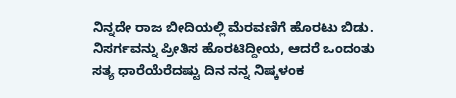ನಿನ್ನದೇ ರಾಜ ಬೀದಿಯಲ್ಲಿ ಮೆರವಣಿಗೆ ಹೊರಟು ಬಿಡು. ನಿಸರ್ಗವನ್ನು ಪ್ರೀತಿಸ ಹೊರಟಿದ್ದೀಯ, ಆದರೆ ಒಂದಂತು ಸತ್ಯ ಧಾರೆಯೆರೆದಷ್ಟು ದಿನ ನನ್ನ ನಿಷ್ಕಳಂಕ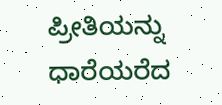ಪ್ರೀತಿಯನ್ನು ಧಾರೆಯರೆದ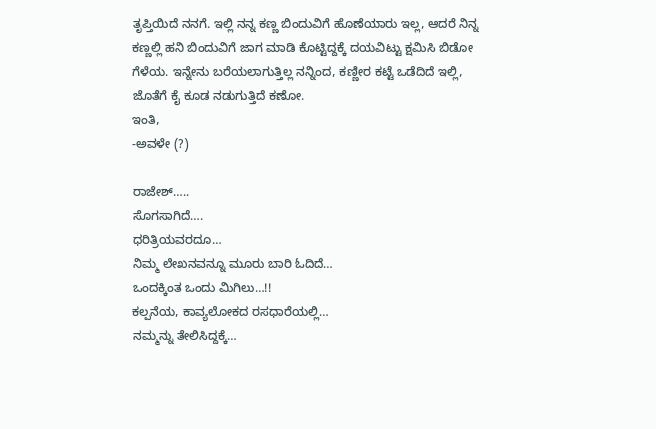ತೃಪ್ತಿಯಿದೆ ನನಗೆ. ಇಲ್ಲಿ ನನ್ನ ಕಣ್ಣ ಬಿಂದುವಿಗೆ ಹೊಣೆಯಾರು ಇಲ್ಲ, ಆದರೆ ನಿನ್ನ ಕಣ್ಣಲ್ಲಿ ಹನಿ ಬಿಂದುವಿಗೆ ಜಾಗ ಮಾಡಿ ಕೊಟ್ಟಿದ್ದಕ್ಕೆ ದಯವಿಟ್ಟು ಕ್ಷಮಿಸಿ ಬಿಡೋ ಗೆಳೆಯ. ಇನ್ನೇನು ಬರೆಯಲಾಗುತ್ತಿಲ್ಲ ನನ್ನಿಂದ, ಕಣ್ಣೀರ ಕಟ್ಟೆ ಒಡೆದಿದೆ ಇಲ್ಲಿ, ಜೊತೆಗೆ ಕೈ ಕೂಡ ನಡುಗುತ್ತಿದೆ ಕಣೋ.
ಇಂತಿ,
-ಅವಳೇ (?)

ರಾಜೇಶ್…..
ಸೊಗಸಾಗಿದೆ….
ಧರಿತ್ರಿಯವರದೂ…
ನಿಮ್ಮ ಲೇಖನವನ್ನೂ ಮೂರು ಬಾರಿ ಓದಿದೆ…
ಒಂದಕ್ಕಿಂತ ಒಂದು ಮಿಗಿಲು…!!
ಕಲ್ಪನೆಯ, ಕಾವ್ಯಲೋಕದ ರಸಧಾರೆಯಲ್ಲಿ…
ನಮ್ಮನ್ನು ತೇಲಿಸಿದ್ದಕ್ಕೆ…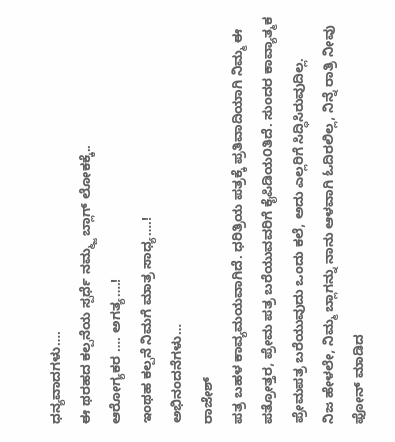ಧನ್ಯವಾದಗಳು….
ಈ ಥರಹದ ಕಲ್ಪನೆಯ ಸ್ಪರ್ಧೆ ನಮ್ಮ್ಜ ಬ್ಲಾಗ್ ಲೋಕಕ್ಕೆ..
ಆರೋಗ್ಯಕರ …. ಅಗತ್ಯ….!
ಇಂಥಹ ಕಲ್ಪನೆ ನಿಮಗೆ ಮಾತ್ರ ಸಾಧ್ಯ….!
ಅಭಿನಂದನೆಗಳು…
ರಾಜೇಶ್
ಪತ್ರ ಬಹಳ ಕಾವ್ಯಮಯವಾಗಿದೆ. ಧರಿತ್ರಿಯ ಪತ್ರಕ್ಕೆ ಪ್ರತಿವಾದಿಯಾಗಿ ನಿಮ್ಮ ಈ ಪತ್ರೋತ್ತರ, ಪ್ರೇಮ ಪತ್ರ ಬರೆಯುವವರಿಗೆ ಕೈಪಿಡಿಯ೦ತಿದೆ. ಸುಂದರ ಕಾವ್ಯಾತ್ಮಕ ಪ್ರೇಮಪತ್ರ ಬರೆಯುವುದು ಒಂದು ಕಲೆ, ಅದು ಎಲ್ಲರಿಗೆ ಸಿದ್ಧಿಸಿರುವುದಿಲ್ಲ.
ನಿಜ ಹೇಳಲೇ, ನಿಮ್ಮ ಬ್ಲಾಗನ್ನು ನಾನು ಆಳವಾಗಿ ಓದಿರಲಿಲ್ಲ, ನಿನ್ನೆ ರಾತ್ರಿ ನೀವು ಫೋನ್ ಮಾಡಿದ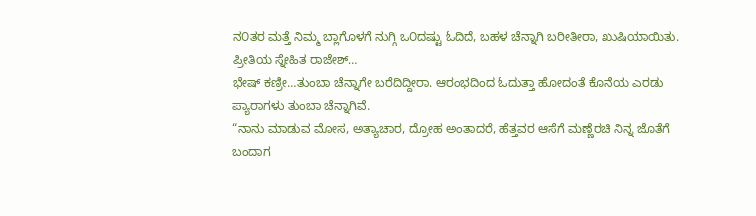ನ೦ತರ ಮತ್ತೆ ನಿಮ್ಮ ಬ್ಲಾಗೊಳಗೆ ನುಗ್ಗಿ ಒ೦ದಷ್ಟು ಓದಿದೆ, ಬಹಳ ಚೆನ್ನಾಗಿ ಬರೀತೀರಾ, ಖುಷಿಯಾಯಿತು.
ಪ್ರೀತಿಯ ಸ್ನೇಹಿತ ರಾಜೇಶ್…
ಭೇಷ್ ಕಣ್ರೀ…ತುಂಬಾ ಚೆನ್ನಾಗೇ ಬರೆದಿದ್ದೀರಾ. ಆರಂಭದಿಂದ ಓದುತ್ತಾ ಹೋದಂತೆ ಕೊನೆಯ ಎರಡು ಪ್ಯಾರಾಗಳು ತುಂಬಾ ಚೆನ್ನಾಗಿವೆ.
“ನಾನು ಮಾಡುವ ಮೋಸ, ಅತ್ಯಾಚಾರ, ದ್ರೋಹ ಅಂತಾದರೆ, ಹೆತ್ತವರ ಆಸೆಗೆ ಮಣ್ಣೆರಚಿ ನಿನ್ನ ಜೊತೆಗೆ ಬಂದಾಗ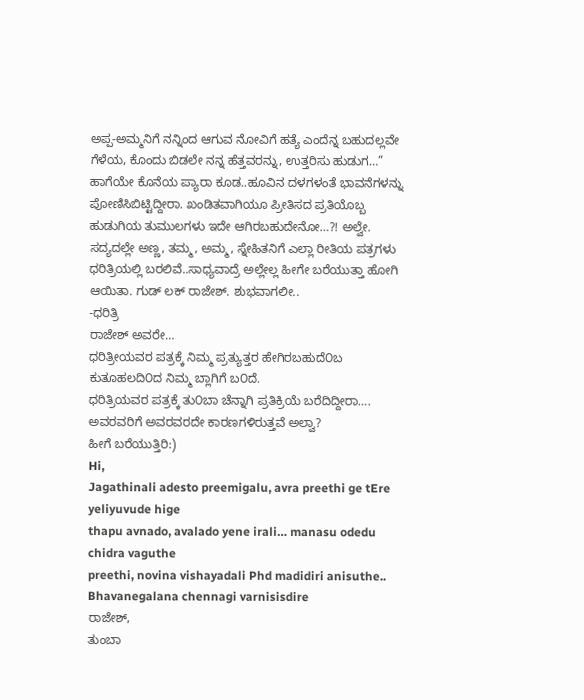ಅಪ್ಪ-ಅಮ್ಮನಿಗೆ ನನ್ನಿಂದ ಆಗುವ ನೋವಿಗೆ ಹತ್ಯೆ ಎಂದೆನ್ನ ಬಹುದಲ್ಲವೇ ಗೆಳೆಯ, ಕೊಂದು ಬಿಡಲೇ ನನ್ನ ಹೆತ್ತವರನ್ನು, ಉತ್ತರಿಸು ಹುಡುಗ…” ಹಾಗೆಯೇ ಕೊನೆಯ ಪ್ಯಾರಾ ಕೂಡ..ಹೂವಿನ ದಳಗಳಂತೆ ಭಾವನೆಗಳನ್ನು ಪೋಣಿಸಿಬಿಟ್ಟಿದ್ದೀರಾ. ಖಂಡಿತವಾಗಿಯೂ ಪ್ರೀತಿಸದ ಪ್ರತಿಯೊಬ್ಬ ಹುಡುಗಿಯ ತುಮುಲಗಳು ಇದೇ ಆಗಿರಬಹುದೇನೋ…?! ಅಲ್ವೇ.
ಸದ್ಯದಲ್ಲೇ ಅಣ್ಣ, ತಮ್ಮ, ಅಮ್ಮ, ಸ್ನೇಹಿತನಿಗೆ ಎಲ್ಲಾ ರೀತಿಯ ಪತ್ರಗಳು ಧರಿತ್ರಿಯಲ್ಲಿ ಬರಲಿವೆ..ಸಾಧ್ಯವಾದ್ರೆ ಅಲ್ಲೇಲ್ಲ ಹೀಗೇ ಬರೆಯುತ್ತಾ ಹೋಗಿ ಆಯಿತಾ. ಗುಡ್ ಲಕ್ ರಾಜೇಶ್. ಶುಭವಾಗಲೀ..
-ಧರಿತ್ರಿ
ರಾಜೇಶ್ ಅವರೇ…
ಧರಿತ್ರೀಯವರ ಪತ್ರಕ್ಕೆ ನಿಮ್ಮ ಪ್ರತ್ಯುತ್ತರ ಹೇಗಿರಬಹುದೆ೦ಬ ಕುತೂಹಲದಿ೦ದ ನಿಮ್ಮ ಬ್ಲಾಗಿಗೆ ಬ೦ದೆ.
ಧರಿತ್ರಿಯವರ ಪತ್ರಕ್ಕೆ ತು೦ಬಾ ಚೆನ್ನಾಗಿ ಪ್ರತಿಕ್ರಿಯೆ ಬರೆದಿದ್ದೀರಾ…. ಅವರವರಿಗೆ ಅವರವರದೇ ಕಾರಣಗಳಿರುತ್ತವೆ ಅಲ್ವಾ?
ಹೀಗೆ ಬರೆಯುತ್ತಿರಿ:)
Hi,
Jagathinali adesto preemigalu, avra preethi ge tEre yeliyuvude hige
thapu avnado, avalado yene irali… manasu odedu chidra vaguthe
preethi, novina vishayadali Phd madidiri anisuthe..
Bhavanegalana chennagi varnisisdire
ರಾಜೇಶ್,
ತುಂಬಾ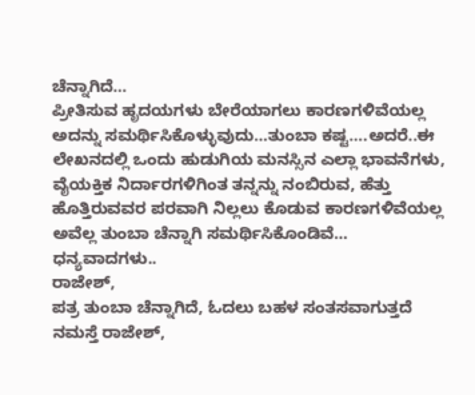ಚೆನ್ನಾಗಿದೆ…
ಪ್ರೀತಿಸುವ ಹೃದಯಗಳು ಬೇರೆಯಾಗಲು ಕಾರಣಗಳಿವೆಯಲ್ಲ ಅದನ್ನು ಸಮರ್ಥಿಸಿಕೊಳ್ಳುವುದು…ತುಂಬಾ ಕಷ್ಟ….ಅದರೆ..ಈ ಲೇಖನದಲ್ಲಿ ಒಂದು ಹುಡುಗಿಯ ಮನಸ್ಸಿನ ಎಲ್ಲಾ ಭಾವನೆಗಳು, ವೈಯಕ್ತಿಕ ನಿರ್ದಾರಗಳಿಗಿಂತ ತನ್ನನ್ನು ನಂಬಿರುವ, ಹೆತ್ತು ಹೊತ್ತಿರುವವರ ಪರವಾಗಿ ನಿಲ್ಲಲು ಕೊಡುವ ಕಾರಣಗಳಿವೆಯಲ್ಲ ಅವೆಲ್ಲ ತುಂಬಾ ಚೆನ್ನಾಗಿ ಸಮರ್ಥಿಸಿಕೊಂಡಿವೆ…
ಧನ್ಯವಾದಗಳು..
ರಾಜೇಶ್,
ಪತ್ರ ತುಂಬಾ ಚೆನ್ನಾಗಿದೆ, ಓದಲು ಬಹಳ ಸಂತಸವಾಗುತ್ತದೆ
ನಮಸ್ತೆ ರಾಜೇಶ್,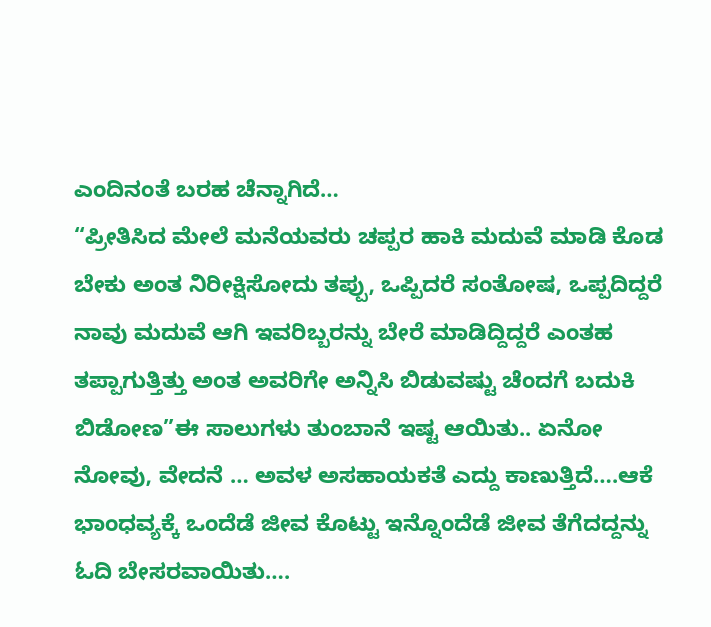ಎಂದಿನಂತೆ ಬರಹ ಚೆನ್ನಾಗಿದೆ…
“ಪ್ರೀತಿಸಿದ ಮೇಲೆ ಮನೆಯವರು ಚಪ್ಪರ ಹಾಕಿ ಮದುವೆ ಮಾಡಿ ಕೊಡ ಬೇಕು ಅಂತ ನಿರೀಕ್ಷಿಸೋದು ತಪ್ಪು, ಒಪ್ಪಿದರೆ ಸಂತೋಷ, ಒಪ್ಪದಿದ್ದರೆ ನಾವು ಮದುವೆ ಆಗಿ ಇವರಿಬ್ಬರನ್ನು ಬೇರೆ ಮಾಡಿದ್ದಿದ್ದರೆ ಎಂತಹ ತಪ್ಪಾಗುತ್ತಿತ್ತು ಅಂತ ಅವರಿಗೇ ಅನ್ನಿಸಿ ಬಿಡುವಷ್ಟು ಚೆಂದಗೆ ಬದುಕಿ ಬಿಡೋಣ”ಈ ಸಾಲುಗಳು ತುಂಬಾನೆ ಇಷ್ಟ ಆಯಿತು.. ಏನೋ ನೋವು, ವೇದನೆ … ಅವಳ ಅಸಹಾಯಕತೆ ಎದ್ದು ಕಾಣುತ್ತಿದೆ….ಆಕೆ ಭಾಂಧವ್ಯಕ್ಕೆ ಒಂದೆಡೆ ಜೀವ ಕೊಟ್ಟು ಇನ್ನೊಂದೆಡೆ ಜೀವ ತೆಗೆದದ್ದನ್ನು ಓದಿ ಬೇಸರವಾಯಿತು….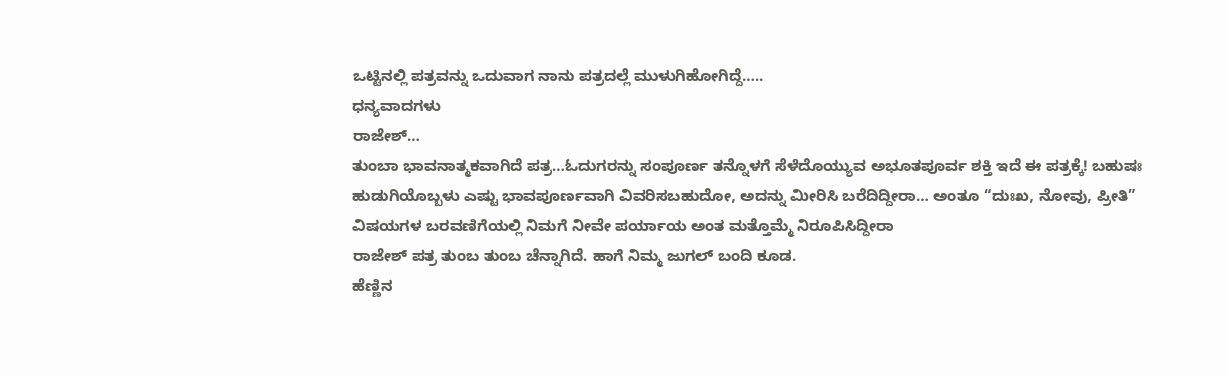ಒಟ್ಟಿನಲ್ಲಿ ಪತ್ರವನ್ನು ಒದುವಾಗ ನಾನು ಪತ್ರದಲ್ಲೆ ಮುಳುಗಿಹೋಗಿದ್ದೆ…..
ಧನ್ಯವಾದಗಳು
ರಾಜೇಶ್…
ತುಂಬಾ ಭಾವನಾತ್ಮಕವಾಗಿದೆ ಪತ್ರ…ಓದುಗರನ್ನು ಸಂಪೂರ್ಣ ತನ್ನೊಳಗೆ ಸೆಳೆದೊಯ್ಯುವ ಅಭೂತಪೂರ್ವ ಶಕ್ತಿ ಇದೆ ಈ ಪತ್ರಕ್ಕೆ! ಬಹುಷಃ ಹುಡುಗಿಯೊಬ್ಬಳು ಎಷ್ಟು ಭಾವಪೂರ್ಣವಾಗಿ ವಿವರಿಸಬಹುದೋ, ಅದನ್ನು ಮೀರಿಸಿ ಬರೆದಿದ್ದೀರಾ… ಅಂತೂ “ದುಃಖ, ನೋವು, ಪ್ರೀತಿ” ವಿಷಯಗಳ ಬರವಣಿಗೆಯಲ್ಲಿ ನಿಮಗೆ ನೀವೇ ಪರ್ಯಾಯ ಅಂತ ಮತ್ತೊಮ್ಮೆ ನಿರೂಪಿಸಿದ್ದೀರಾ
ರಾಜೇಶ್ ಪತ್ರ ತುಂಬ ತುಂಬ ಚೆನ್ನಾಗಿದೆ. ಹಾಗೆ ನಿಮ್ಮ ಜುಗಲ್ ಬಂದಿ ಕೂಡ.
ಹೆಣ್ಣಿನ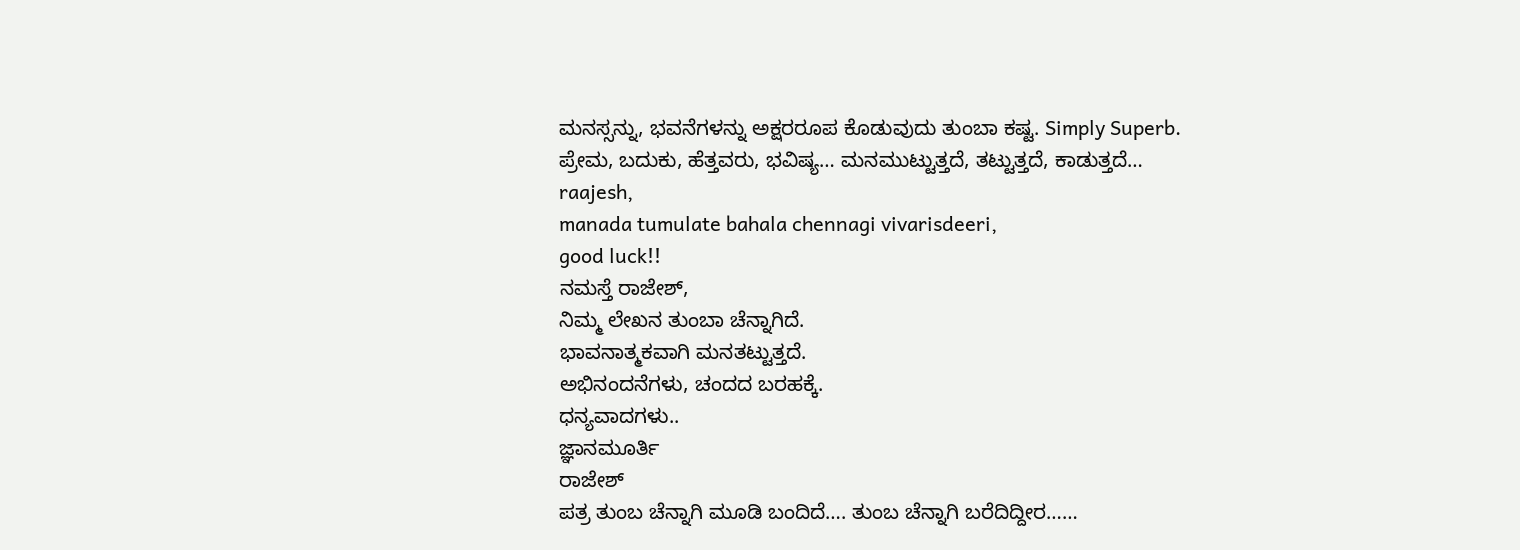ಮನಸ್ಸನ್ನು, ಭವನೆಗಳನ್ನು ಅಕ್ಷರರೂಪ ಕೊಡುವುದು ತುಂಬಾ ಕಷ್ಟ. Simply Superb.
ಪ್ರೇಮ, ಬದುಕು, ಹೆತ್ತವರು, ಭವಿಷ್ಯ… ಮನಮುಟ್ಟುತ್ತದೆ, ತಟ್ಟುತ್ತದೆ, ಕಾಡುತ್ತದೆ…
raajesh,
manada tumulate bahala chennagi vivarisdeeri,
good luck!!
ನಮಸ್ತೆ ರಾಜೇಶ್,
ನಿಮ್ಮ ಲೇಖನ ತುಂಬಾ ಚೆನ್ನಾಗಿದೆ.
ಭಾವನಾತ್ಮಕವಾಗಿ ಮನತಟ್ಟುತ್ತದೆ.
ಅಭಿನಂದನೆಗಳು, ಚಂದದ ಬರಹಕ್ಕೆ.
ಧನ್ಯವಾದಗಳು..
ಜ್ಞಾನಮೂರ್ತಿ
ರಾಜೇಶ್
ಪತ್ರ ತುಂಬ ಚೆನ್ನಾಗಿ ಮೂಡಿ ಬಂದಿದೆ…. ತುಂಬ ಚೆನ್ನಾಗಿ ಬರೆದಿದ್ದೀರ……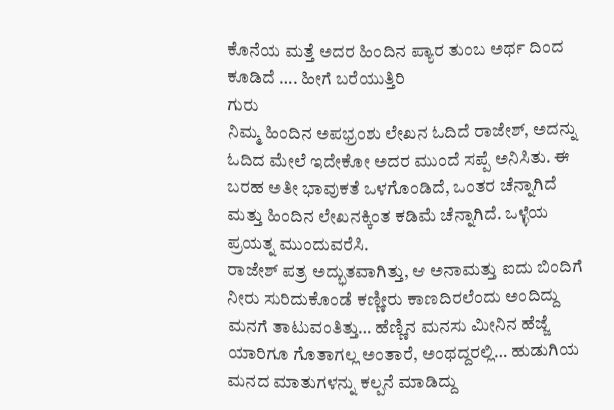ಕೊನೆಯ ಮತ್ತೆ ಅದರ ಹಿಂದಿನ ಪ್ಯಾರ ತುಂಬ ಅರ್ಥ ದಿಂದ ಕೂಡಿದೆ …. ಹೀಗೆ ಬರೆಯುತ್ತಿರಿ
ಗುರು
ನಿಮ್ಮ ಹಿಂದಿನ ಅಪಭ್ರಂಶು ಲೇಖನ ಓದಿದೆ ರಾಜೇಶ್, ಅದನ್ನು ಓದಿದ ಮೇಲೆ ಇದೇಕೋ ಅದರ ಮುಂದೆ ಸಪ್ಪೆ ಅನಿಸಿತು. ಈ ಬರಹ ಅತೀ ಭಾವುಕತೆ ಒಳಗೊಂಡಿದೆ, ಒಂತರ ಚೆನ್ನಾಗಿದೆ ಮತ್ತು ಹಿಂದಿನ ಲೇಖನಕ್ಕಿಂತ ಕಡಿಮೆ ಚೆನ್ನಾಗಿದೆ. ಒಳ್ಳೆಯ ಪ್ರಯತ್ನ ಮುಂದುವರೆಸಿ.
ರಾಜೇಶ್ ಪತ್ರ ಅದ್ಭುತವಾಗಿತ್ತು, ಆ ಅನಾಮತ್ತು ಐದು ಬಿಂದಿಗೆ ನೀರು ಸುರಿದುಕೊಂಡೆ ಕಣ್ಣೀರು ಕಾಣದಿರಲೆಂದು ಅಂದಿದ್ದು ಮನಗೆ ತಾಟುವಂತಿತ್ತು… ಹೆಣ್ಣಿನ ಮನಸು ಮೀನಿನ ಹೆಜ್ಜೆ ಯಾರಿಗೂ ಗೊತಾಗಲ್ಲ ಅಂತಾರೆ, ಅಂಥದ್ದರಲ್ಲಿ… ಹುಡುಗಿಯ ಮನದ ಮಾತುಗಳನ್ನು ಕಲ್ಪನೆ ಮಾಡಿದ್ದು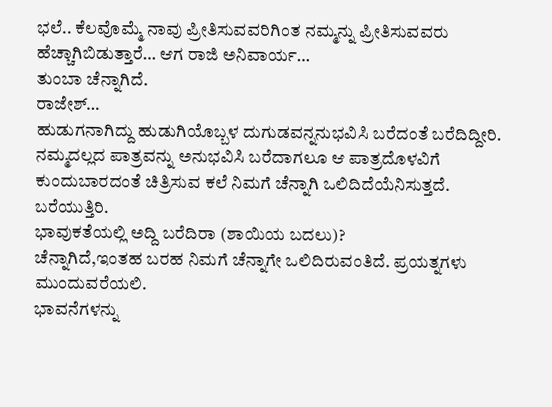ಭಲೆ.. ಕೆಲವೊಮ್ಮೆ ನಾವು ಪ್ರೀತಿಸುವವರಿಗಿಂತ ನಮ್ಮನ್ನು ಪ್ರೀತಿಸುವವರು ಹೆಚ್ಚಾಗಿಬಿಡುತ್ತಾರೆ… ಆಗ ರಾಜಿ ಅನಿವಾರ್ಯ…
ತುಂಬಾ ಚೆನ್ನಾಗಿದೆ.
ರಾಜೇಶ್…
ಹುಡುಗನಾಗಿದ್ದು ಹುಡುಗಿಯೊಬ್ಬಳ ದುಗುಡವನ್ನನುಭವಿಸಿ ಬರೆದಂತೆ ಬರೆದಿದ್ದೀರಿ.
ನಮ್ಮದಲ್ಲದ ಪಾತ್ರವನ್ನು ಅನುಭವಿಸಿ ಬರೆದಾಗಲೂ ಆ ಪಾತ್ರದೊಳವಿಗೆ ಕುಂದುಬಾರದಂತೆ ಚಿತ್ರಿಸುವ ಕಲೆ ನಿಮಗೆ ಚೆನ್ನಾಗಿ ಒಲಿದಿದೆಯೆನಿಸುತ್ತದೆ.
ಬರೆಯುತ್ತಿರಿ.
ಭಾವುಕತೆಯಲ್ಲಿ ಅದ್ದಿ ಬರೆದಿರಾ (ಶಾಯಿಯ ಬದಲು)?
ಚೆನ್ನಾಗಿದೆ,ಇಂತಹ ಬರಹ ನಿಮಗೆ ಚೆನ್ನಾಗೇ ಒಲಿದಿರುವಂತಿದೆ. ಪ್ರಯತ್ನಗಳು ಮುಂದುವರೆಯಲಿ.
ಭಾವನೆಗಳನ್ನು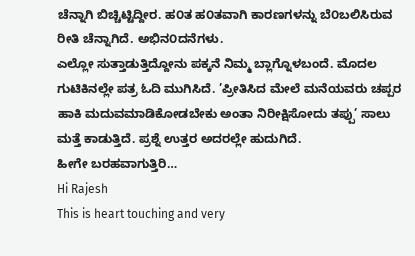ಚೆನ್ನಾಗಿ ಬಿಚ್ಚಿಟ್ಟಿದ್ದೀರ. ಹ೦ತ ಹ೦ತವಾಗಿ ಕಾರಣಗಳನ್ನು ಬೆ೦ಬಲಿಸಿರುವ ರೀತಿ ಚೆನ್ನಾಗಿದೆ. ಅಭಿನ೦ದನೆಗಳು.
ಎಲ್ಲೋ ಸುತ್ತಾಡುತ್ತಿದ್ದೋನು ಪಕ್ಕನೆ ನಿಮ್ಮ ಬ್ಲಾಗ್ನೊಳಬಂದೆ. ಮೊದಲ ಗುಟಿಕಿನಲ್ಲೇ ಪತ್ರ ಓದಿ ಮುಗಿಸಿದೆ. ’ಪ್ರೀತಿಸಿದ ಮೇಲೆ ಮನೆಯವರು ಚಪ್ಪರ ಹಾಕಿ ಮದುವಮಾಡಿಕೋಡಬೇಕು ಅಂತಾ ನಿರೀಕ್ಷಿಸೋದು ತಪ್ಪು’ ಸಾಲು ಮತ್ತೆ ಕಾಡುತ್ತಿದೆ. ಪ್ರಶ್ನೆ ಉತ್ತರ ಅದರಲ್ಲೇ ಹುದುಗಿದೆ.
ಹೀಗೇ ಬರಹವಾಗುತ್ತಿರಿ…
Hi Rajesh
This is heart touching and very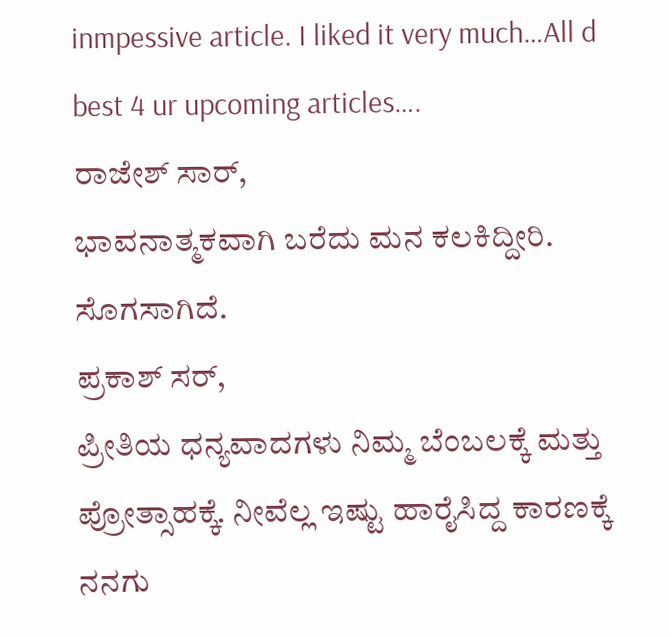inmpessive article. I liked it very much…All d best 4 ur upcoming articles….
ರಾಜೇಶ್ ಸಾರ್,
ಭಾವನಾತ್ಮಕವಾಗಿ ಬರೆದು ಮನ ಕಲಕಿದ್ದೀರಿ. ಸೊಗಸಾಗಿದೆ.
ಪ್ರಕಾಶ್ ಸರ್,
ಪ್ರೀತಿಯ ಧನ್ಯವಾದಗಳು ನಿಮ್ಮ ಬೆಂಬಲಕ್ಕೆ ಮತ್ತು ಪ್ರೋತ್ಸಾಹಕ್ಕೆ. ನೀವೆಲ್ಲ ಇಷ್ಟು ಹಾರೈಸಿದ್ದ ಕಾರಣಕ್ಕೆ ನನಗು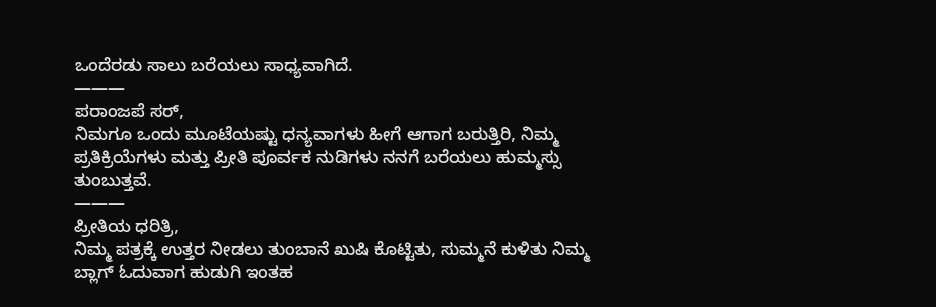ಒಂದೆರಡು ಸಾಲು ಬರೆಯಲು ಸಾಧ್ಯವಾಗಿದೆ.
———
ಪರಾಂಜಪೆ ಸರ್,
ನಿಮಗೂ ಒಂದು ಮೂಟೆಯಷ್ಟು ಧನ್ಯವಾಗಳು ಹೀಗೆ ಆಗಾಗ ಬರುತ್ತಿರಿ, ನಿಮ್ಮ ಪ್ರತಿಕ್ರಿಯೆಗಳು ಮತ್ತು ಪ್ರೀತಿ ಪೂರ್ವಕ ನುಡಿಗಳು ನನಗೆ ಬರೆಯಲು ಹುಮ್ಮಸ್ಸು ತುಂಬುತ್ತವೆ.
———
ಪ್ರೀತಿಯ ಧರಿತ್ರಿ,
ನಿಮ್ಮ ಪತ್ರಕ್ಕೆ ಉತ್ತರ ನೀಡಲು ತುಂಬಾನೆ ಖುಷಿ ಕೊಟ್ಟಿತು, ಸುಮ್ಮನೆ ಕುಳಿತು ನಿಮ್ಮ ಬ್ಲಾಗ್ ಓದುವಾಗ ಹುಡುಗಿ ಇಂತಹ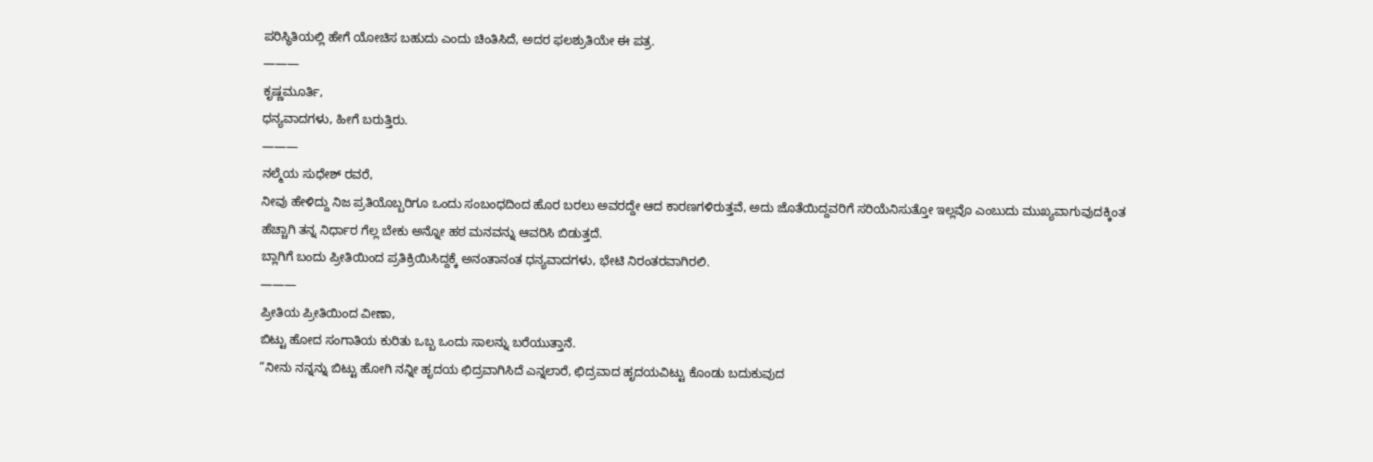ಪರಿಸ್ಥಿತಿಯಲ್ಲಿ ಹೇಗೆ ಯೋಚಿಸ ಬಹುದು ಎಂದು ಚಿಂತಿಸಿದೆ, ಅದರ ಫಲಶ್ರುತಿಯೇ ಈ ಪತ್ರ.
———
ಕೃಷ್ಣಮೂರ್ತಿ,
ಧನ್ಯವಾದಗಳು, ಹೀಗೆ ಬರುತ್ತಿರು.
———
ನಲ್ಮೆಯ ಸುಧೇಶ್ ರವರೆ,
ನೀವು ಹೇಳಿದ್ದು ನಿಜ ಪ್ರತಿಯೊಬ್ಬರಿಗೂ ಒಂದು ಸಂಬಂಧದಿಂದ ಹೊರ ಬರಲು ಅವರದ್ದೇ ಆದ ಕಾರಣಗಳಿರುತ್ತವೆ, ಅದು ಜೊತೆಯಿದ್ದವರಿಗೆ ಸರಿಯೆನಿಸುತ್ತೋ ಇಲ್ಲವೊ ಎಂಬುದು ಮುಖ್ಯವಾಗುವುದಕ್ಕಿಂತ ಹೆಚ್ಚಾಗಿ ತನ್ನ ನಿರ್ಧಾರ ಗೆಲ್ಲ ಬೇಕು ಅನ್ನೋ ಹಠ ಮನವನ್ನು ಆವರಿಸಿ ಬಿಡುತ್ತದೆ.
ಬ್ಲಾಗಿಗೆ ಬಂದು ಪ್ರೀತಿಯಿಂದ ಪ್ರತಿಕ್ರಿಯಿಸಿದ್ದಕ್ಕೆ ಅನಂತಾನಂತ ಧನ್ಯವಾದಗಳು, ಭೇಟಿ ನಿರಂತರವಾಗಿರಲಿ.
———
ಪ್ರೀತಿಯ ಪ್ರೀತಿಯಿಂದ ವೀಣಾ,
ಬಿಟ್ಟು ಹೋದ ಸಂಗಾತಿಯ ಕುರಿತು ಒಬ್ಬ ಒಂದು ಸಾಲನ್ನು ಬರೆಯುತ್ತಾನೆ.
“ನೀನು ನನ್ನನ್ನು ಬಿಟ್ಟು ಹೋಗಿ ನನ್ನೀ ಹೃದಯ ಛಿದ್ರವಾಗಿಸಿದೆ ಎನ್ನಲಾರೆ, ಛಿದ್ರವಾದ ಹೃದಯವಿಟ್ಟು ಕೊಂಡು ಬದುಕುವುದ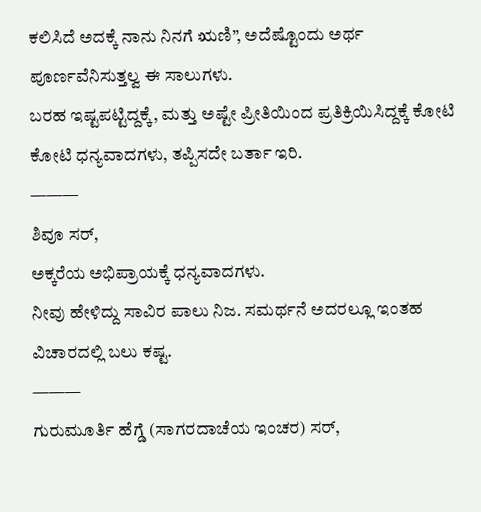ಕಲಿಸಿದೆ ಅದಕ್ಕೆ ನಾನು ನಿನಗೆ ಋಣಿ”, ಅದೆಷ್ಟೊಂದು ಅರ್ಥ ಪೂರ್ಣವೆನಿಸುತ್ತಲ್ವ ಈ ಸಾಲುಗಳು.
ಬರಹ ಇಷ್ಟಪಟ್ಟಿದ್ದಕ್ಕೆ, ಮತ್ತು ಅಷ್ಟೇ ಪ್ರೀತಿಯಿಂದ ಪ್ರತಿಕ್ರಿಯಿಸಿದ್ದಕ್ಕೆ ಕೋಟಿ ಕೋಟಿ ಧನ್ಯವಾದಗಳು, ತಪ್ಪಿಸದೇ ಬರ್ತಾ ಇರಿ.
———
ಶಿವೂ ಸರ್,
ಅಕ್ಕರೆಯ ಅಭಿಪ್ರಾಯಕ್ಕೆ ಧನ್ಯವಾದಗಳು.
ನೀವು ಹೇಳಿದ್ದು ಸಾವಿರ ಪಾಲು ನಿಜ. ಸಮರ್ಥನೆ ಅದರಲ್ಲೂ ಇಂತಹ ವಿಚಾರದಲ್ಲಿ ಬಲು ಕಷ್ಟ.
———
ಗುರುಮೂರ್ತಿ ಹೆಗ್ಡೆ (ಸಾಗರದಾಚೆಯ ಇಂಚರ) ಸರ್,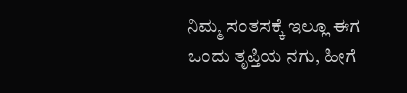ನಿಮ್ಮ ಸಂತಸಕ್ಕೆ ಇಲ್ಲೂ ಈಗ ಒಂದು ತೃಪ್ತಿಯ ನಗು, ಹೀಗೆ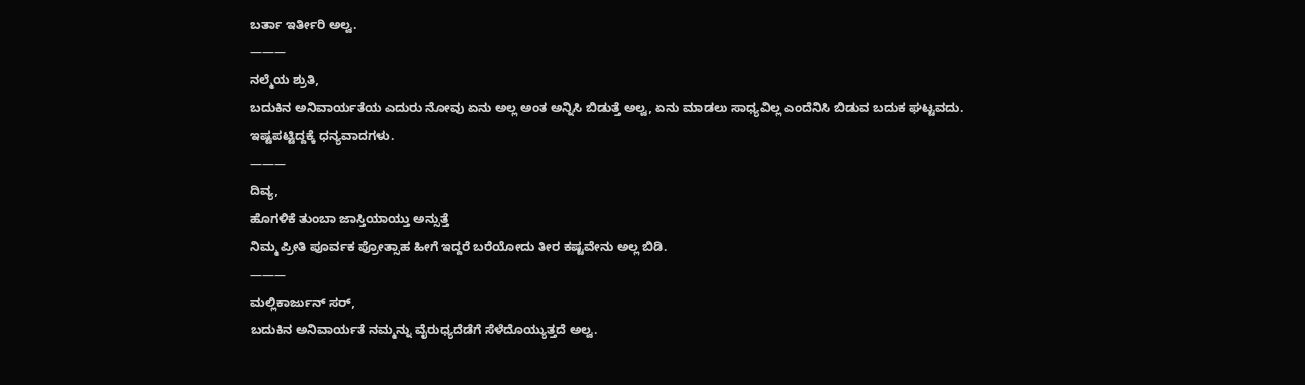ಬರ್ತಾ ಇರ್ತೀರಿ ಅಲ್ವ.
———
ನಲ್ಮೆಯ ಶ್ರುತಿ,
ಬದುಕಿನ ಅನಿವಾರ್ಯತೆಯ ಎದುರು ನೋವು ಏನು ಅಲ್ಲ ಅಂತ ಅನ್ನಿಸಿ ಬಿಡುತ್ತೆ ಅಲ್ವ, ಏನು ಮಾಡಲು ಸಾಧ್ಯವಿಲ್ಲ ಎಂದೆನಿಸಿ ಬಿಡುವ ಬದುಕ ಘಟ್ಟವದು.
ಇಷ್ಟಪಟ್ಟಿದ್ದಕ್ಕೆ ಧನ್ಯವಾದಗಳು.
———
ದಿವ್ಯ,
ಹೊಗಳಿಕೆ ತುಂಬಾ ಜಾಸ್ತಿಯಾಯ್ತು ಅನ್ಸುತ್ತೆ
ನಿಮ್ಮ ಪ್ರೀತಿ ಪೂರ್ವಕ ಪ್ರೋತ್ಸಾಹ ಹೀಗೆ ಇದ್ದರೆ ಬರೆಯೋದು ತೀರ ಕಷ್ಟವೇನು ಅಲ್ಲ ಬಿಡಿ.
———
ಮಲ್ಲಿಕಾರ್ಜುನ್ ಸರ್,
ಬದುಕಿನ ಅನಿವಾರ್ಯತೆ ನಮ್ಮನ್ನು ವೈರುಧ್ಯದೆಡೆಗೆ ಸೆಳೆದೊಯ್ಯುತ್ತದೆ ಅಲ್ವ.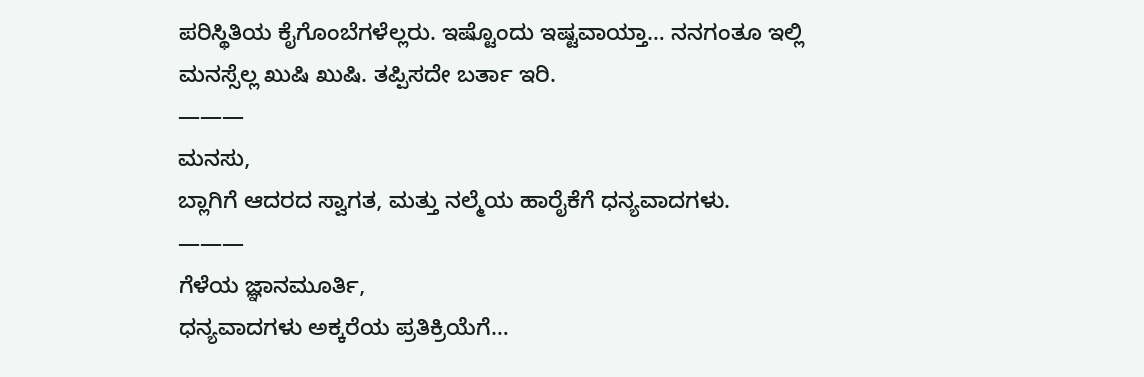ಪರಿಸ್ಥಿತಿಯ ಕೈಗೊಂಬೆಗಳೆಲ್ಲರು. ಇಷ್ಟೊಂದು ಇಷ್ಟವಾಯ್ತಾ… ನನಗಂತೂ ಇಲ್ಲಿ ಮನಸ್ಸೆಲ್ಲ ಖುಷಿ ಖುಷಿ. ತಪ್ಪಿಸದೇ ಬರ್ತಾ ಇರಿ.
———
ಮನಸು,
ಬ್ಲಾಗಿಗೆ ಆದರದ ಸ್ವಾಗತ, ಮತ್ತು ನಲ್ಮೆಯ ಹಾರೈಕೆಗೆ ಧನ್ಯವಾದಗಳು.
———
ಗೆಳೆಯ ಜ್ಞಾನಮೂರ್ತಿ,
ಧನ್ಯವಾದಗಳು ಅಕ್ಕರೆಯ ಪ್ರತಿಕ್ರಿಯೆಗೆ…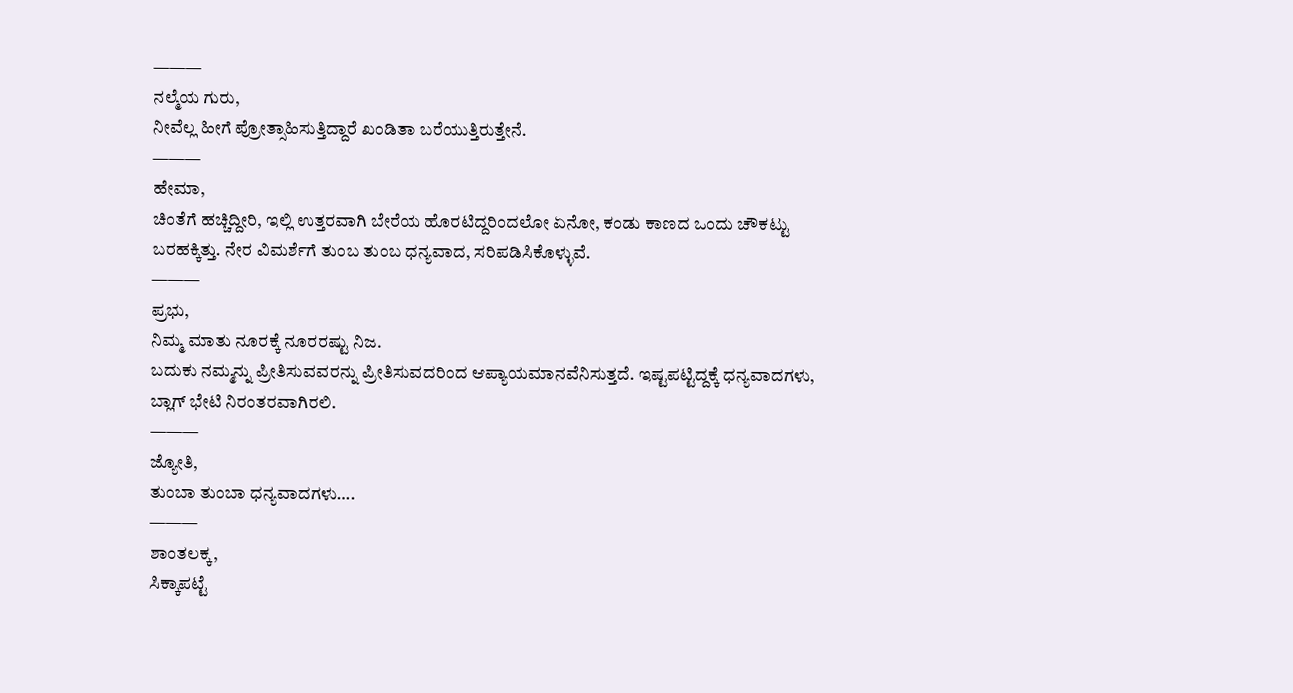———
ನಲ್ಮೆಯ ಗುರು,
ನೀವೆಲ್ಲ ಹೀಗೆ ಪ್ರೋತ್ಸಾಹಿಸುತ್ತಿದ್ದಾರೆ ಖಂಡಿತಾ ಬರೆಯುತ್ತಿರುತ್ತೇನೆ.
———
ಹೇಮಾ,
ಚಿಂತೆಗೆ ಹಚ್ಚಿದ್ದೀರಿ, ಇಲ್ಲಿ ಉತ್ತರವಾಗಿ ಬೇರೆಯ ಹೊರಟಿದ್ದರಿಂದಲೋ ಏನೋ, ಕಂಡು ಕಾಣದ ಒಂದು ಚೌಕಟ್ಟು ಬರಹಕ್ಕಿತ್ತು. ನೇರ ವಿಮರ್ಶೆಗೆ ತುಂಬ ತುಂಬ ಧನ್ಯವಾದ, ಸರಿಪಡಿಸಿಕೊಳ್ಳುವೆ.
———
ಪ್ರಭು,
ನಿಮ್ಮ ಮಾತು ನೂರಕ್ಕೆ ನೂರರಷ್ಟು ನಿಜ.
ಬದುಕು ನಮ್ಮನ್ನು ಪ್ರೀತಿಸುವವರನ್ನು ಪ್ರೀತಿಸುವದರಿಂದ ಆಪ್ಯಾಯಮಾನವೆನಿಸುತ್ತದೆ. ಇಷ್ಟಪಟ್ಟಿದ್ದಕ್ಕೆ ಧನ್ಯವಾದಗಳು, ಬ್ಲಾಗ್ ಭೇಟಿ ನಿರಂತರವಾಗಿರಲಿ.
———
ಜ್ಯೋತಿ,
ತುಂಬಾ ತುಂಬಾ ಧನ್ಯವಾದಗಳು….
———
ಶಾಂತಲಕ್ಕ,
ಸಿಕ್ಕಾಪಟ್ಟೆ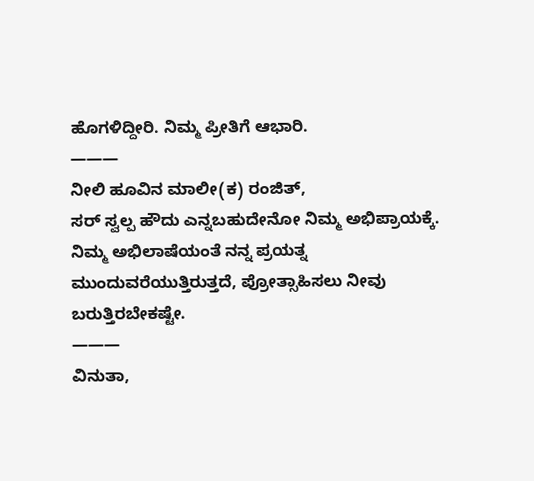ಹೊಗಳಿದ್ದೀರಿ. ನಿಮ್ಮ ಪ್ರೀತಿಗೆ ಆಭಾರಿ.
———
ನೀಲಿ ಹೂವಿನ ಮಾಲೀ(ಕ) ರಂಜಿತ್,
ಸರ್ ಸ್ವಲ್ಪ ಹೌದು ಎನ್ನಬಹುದೇನೋ ನಿಮ್ಮ ಅಭಿಪ್ರಾಯಕ್ಕೆ.
ನಿಮ್ಮ ಅಭಿಲಾಷೆಯಂತೆ ನನ್ನ ಪ್ರಯತ್ನ ಮುಂದುವರೆಯುತ್ತಿರುತ್ತದೆ, ಪ್ರೋತ್ಸಾಹಿಸಲು ನೀವು ಬರುತ್ತಿರಬೇಕಷ್ಟೇ.
———
ವಿನುತಾ,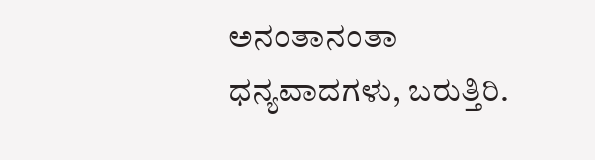ಅನಂತಾನಂತಾ ಧನ್ಯವಾದಗಳು, ಬರುತ್ತಿರಿ.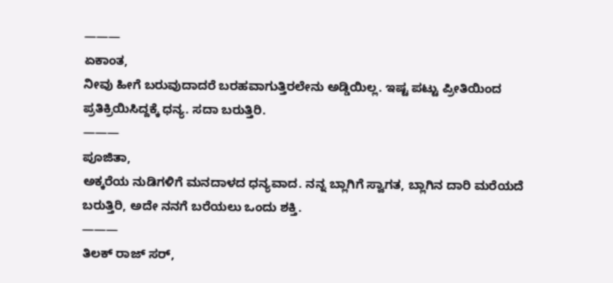———
ಏಕಾಂತ,
ನೀವು ಹೀಗೆ ಬರುವುದಾದರೆ ಬರಹವಾಗುತ್ತಿರಲೇನು ಅಡ್ಡಿಯಿಲ್ಲ. ಇಷ್ಟ ಪಟ್ಟು ಪ್ರೀತಿಯಿಂದ ಪ್ರತಿಕ್ರಿಯಿಸಿದ್ದಕ್ಕೆ ಧನ್ಯ. ಸದಾ ಬರುತ್ತಿರಿ.
———
ಪೂಜಿತಾ,
ಅಕ್ಕರೆಯ ನುಡಿಗಳಿಗೆ ಮನದಾಳದ ಧನ್ಯವಾದ. ನನ್ನ ಬ್ಲಾಗಿಗೆ ಸ್ವಾಗತ, ಬ್ಲಾಗಿನ ದಾರಿ ಮರೆಯದೆ ಬರುತ್ತಿರಿ, ಅದೇ ನನಗೆ ಬರೆಯಲು ಒಂದು ಶಕ್ತಿ.
———
ತಿಲಕ್ ರಾಜ್ ಸರ್,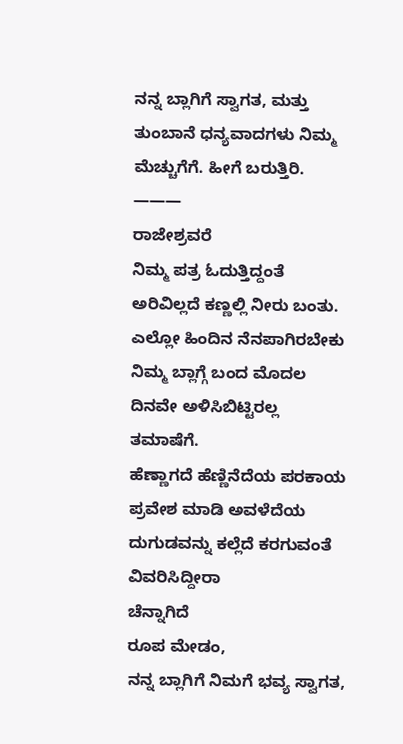ನನ್ನ ಬ್ಲಾಗಿಗೆ ಸ್ವಾಗತ, ಮತ್ತು ತುಂಬಾನೆ ಧನ್ಯವಾದಗಳು ನಿಮ್ಮ ಮೆಚ್ಚುಗೆಗೆ. ಹೀಗೆ ಬರುತ್ತಿರಿ.
———
ರಾಜೇಶ್ರವರೆ
ನಿಮ್ಮ ಪತ್ರ ಓದುತ್ತಿದ್ದಂತೆ ಅರಿವಿಲ್ಲದೆ ಕಣ್ಣಲ್ಲಿ ನೀರು ಬಂತು. ಎಲ್ಲೋ ಹಿಂದಿನ ನೆನಪಾಗಿರಬೇಕು
ನಿಮ್ಮ ಬ್ಲಾಗ್ಗೆ ಬಂದ ಮೊದಲ ದಿನವೇ ಅಳಿಸಿಬಿಟ್ಟಿರಲ್ಲ
ತಮಾಷೆಗೆ.
ಹೆಣ್ಣಾಗದೆ ಹೆಣ್ಣಿನೆದೆಯ ಪರಕಾಯ ಪ್ರವೇಶ ಮಾಡಿ ಅವಳೆದೆಯ ದುಗುಡವನ್ನು ಕಲ್ಲೆದೆ ಕರಗುವಂತೆ ವಿವರಿಸಿದ್ದೀರಾ
ಚೆನ್ನಾಗಿದೆ
ರೂಪ ಮೇಡಂ,
ನನ್ನ ಬ್ಲಾಗಿಗೆ ನಿಮಗೆ ಭವ್ಯ ಸ್ವಾಗತ,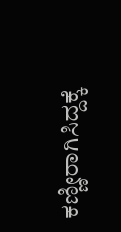ಕಣ್ಣೀರಾಗಿಸಿದ್ದಕ್ಕೆ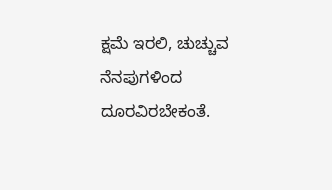ಕ್ಷಮೆ ಇರಲಿ, ಚುಚ್ಚುವ ನೆನಪುಗಳಿಂದ ದೂರವಿರಬೇಕಂತೆ.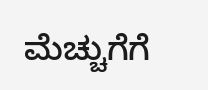ಮೆಚ್ಚುಗೆಗೆ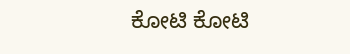ಕೋಟಿ ಕೋಟಿ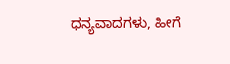ಧನ್ಯವಾದಗಳು, ಹೀಗೆ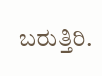ಬರುತ್ತಿರಿ.